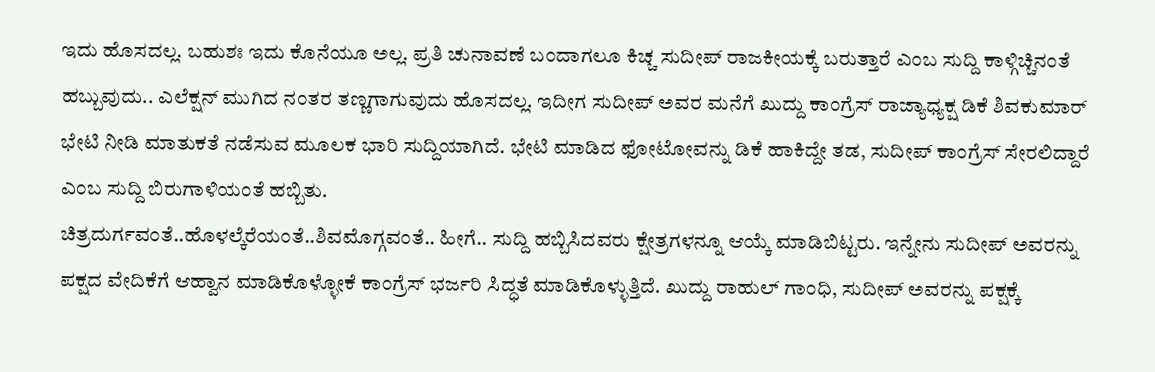ಇದು ಹೊಸದಲ್ಲ. ಬಹುಶಃ ಇದು ಕೊನೆಯೂ ಅಲ್ಲ. ಪ್ರತಿ ಚುನಾವಣೆ ಬಂದಾಗಲೂ ಕಿಚ್ಚ ಸುದೀಪ್ ರಾಜಕೀಯಕ್ಕೆ ಬರುತ್ತಾರೆ ಎಂಬ ಸುದ್ದಿ ಕಾಳ್ಗಿಚ್ಚಿನಂತೆ ಹಬ್ಬುವುದು.. ಎಲೆಕ್ಷನ್ ಮುಗಿದ ನಂತರ ತಣ್ಣಗಾಗುವುದು ಹೊಸದಲ್ಲ. ಇದೀಗ ಸುದೀಪ್ ಅವರ ಮನೆಗೆ ಖುದ್ದು ಕಾಂಗ್ರೆಸ್ ರಾಜ್ಯಾಧ್ಯಕ್ಷ ಡಿಕೆ ಶಿವಕುಮಾರ್ ಭೇಟಿ ನೀಡಿ ಮಾತುಕತೆ ನಡೆಸುವ ಮೂಲಕ ಭಾರಿ ಸುದ್ದಿಯಾಗಿದೆ. ಭೇಟಿ ಮಾಡಿದ ಫೋಟೋವನ್ನು ಡಿಕೆ ಹಾಕಿದ್ದೇ ತಡ, ಸುದೀಪ್ ಕಾಂಗ್ರೆಸ್ ಸೇರಲಿದ್ದಾರೆ ಎಂಬ ಸುದ್ದಿ ಬಿರುಗಾಳಿಯಂತೆ ಹಬ್ಬಿತು.
ಚಿತ್ರದುರ್ಗವಂತೆ..ಹೊಳಲ್ಕೆರೆಯಂತೆ..ಶಿವಮೊಗ್ಗವಂತೆ.. ಹೀಗೆ.. ಸುದ್ದಿ ಹಬ್ಬಿಸಿದವರು ಕ್ಷೇತ್ರಗಳನ್ನೂ ಆಯ್ಕೆ ಮಾಡಿಬಿಟ್ಟರು. ಇನ್ನೇನು ಸುದೀಪ್ ಅವರನ್ನು ಪಕ್ಷದ ವೇದಿಕೆಗೆ ಆಹ್ವಾನ ಮಾಡಿಕೊಳ್ಳೋಕೆ ಕಾಂಗ್ರೆಸ್ ಭರ್ಜರಿ ಸಿದ್ಧತೆ ಮಾಡಿಕೊಳ್ಳುತ್ತಿದೆ. ಖುದ್ದು ರಾಹುಲ್ ಗಾಂಧಿ, ಸುದೀಪ್ ಅವರನ್ನು ಪಕ್ಷಕ್ಕೆ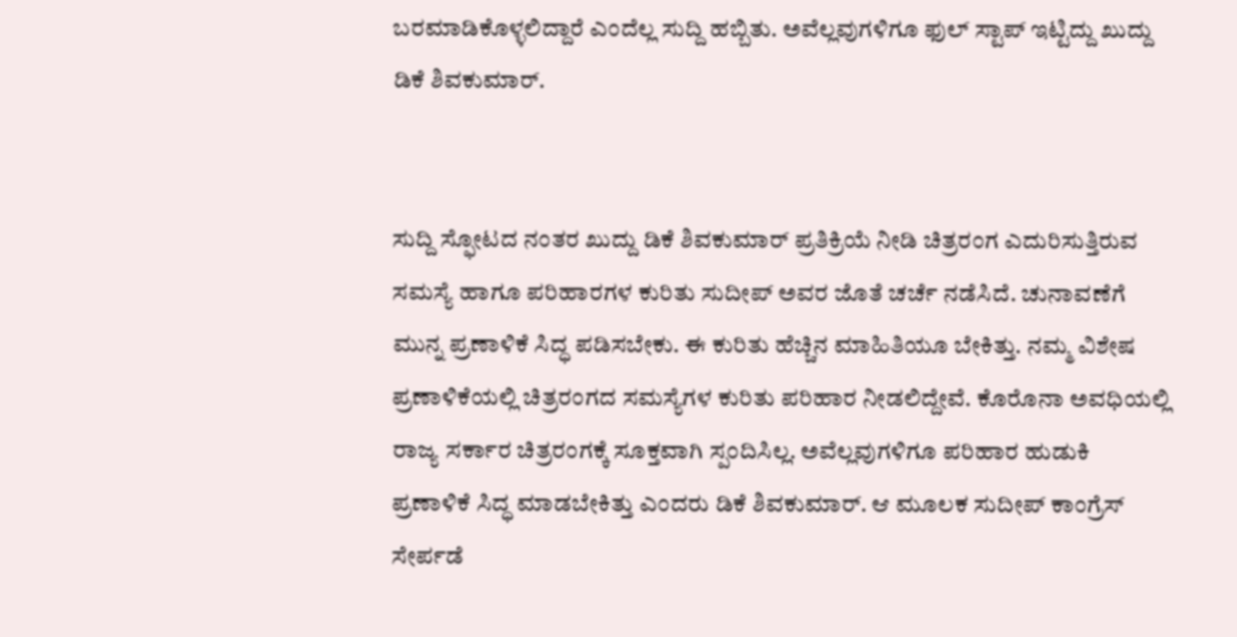ಬರಮಾಡಿಕೊಳ್ಳಲಿದ್ದಾರೆ ಎಂದೆಲ್ಲ ಸುದ್ದಿ ಹಬ್ಬಿತು. ಅವೆಲ್ಲವುಗಳಿಗೂ ಫುಲ್ ಸ್ಟಾಪ್ ಇಟ್ಟಿದ್ದು ಖುದ್ದು ಡಿಕೆ ಶಿವಕುಮಾರ್.


ಸುದ್ದಿ ಸ್ಫೋಟದ ನಂತರ ಖುದ್ದು ಡಿಕೆ ಶಿವಕುಮಾರ್ ಪ್ರತಿಕ್ರಿಯೆ ನೀಡಿ ಚಿತ್ರರಂಗ ಎದುರಿಸುತ್ತಿರುವ ಸಮಸ್ಯೆ ಹಾಗೂ ಪರಿಹಾರಗಳ ಕುರಿತು ಸುದೀಪ್ ಅವರ ಜೊತೆ ಚರ್ಚೆ ನಡೆಸಿದೆ. ಚುನಾವಣೆಗೆ ಮುನ್ನ ಪ್ರಣಾಳಿಕೆ ಸಿದ್ಧ ಪಡಿಸಬೇಕು. ಈ ಕುರಿತು ಹೆಚ್ಚಿನ ಮಾಹಿತಿಯೂ ಬೇಕಿತ್ತು. ನಮ್ಮ ವಿಶೇಷ ಪ್ರಣಾಳಿಕೆಯಲ್ಲಿ ಚಿತ್ರರಂಗದ ಸಮಸ್ಯೆಗಳ ಕುರಿತು ಪರಿಹಾರ ನೀಡಲಿದ್ದೇವೆ. ಕೊರೊನಾ ಅವಧಿಯಲ್ಲಿ ರಾಜ್ಯ ಸರ್ಕಾರ ಚಿತ್ರರಂಗಕ್ಕೆ ಸೂಕ್ತವಾಗಿ ಸ್ಪಂದಿಸಿಲ್ಲ. ಅವೆಲ್ಲವುಗಳಿಗೂ ಪರಿಹಾರ ಹುಡುಕಿ ಪ್ರಣಾಳಿಕೆ ಸಿದ್ಧ ಮಾಡಬೇಕಿತ್ತು ಎಂದರು ಡಿಕೆ ಶಿವಕುಮಾರ್. ಆ ಮೂಲಕ ಸುದೀಪ್ ಕಾಂಗ್ರೆಸ್ ಸೇರ್ಪಡೆ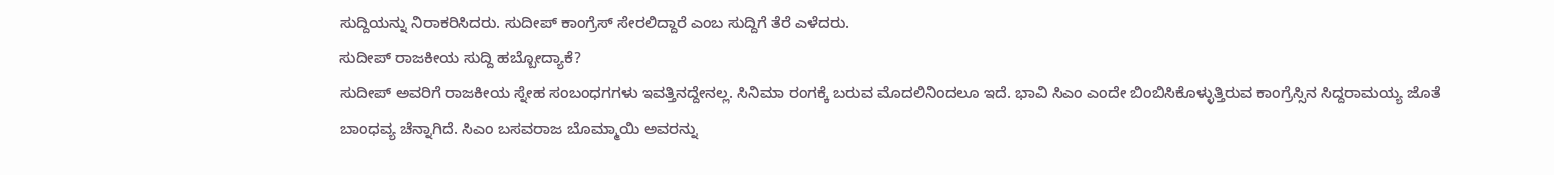ಸುದ್ದಿಯನ್ನು ನಿರಾಕರಿಸಿದರು. ಸುದೀಪ್ ಕಾಂಗ್ರೆಸ್ ಸೇರಲಿದ್ದಾರೆ ಎಂಬ ಸುದ್ದಿಗೆ ತೆರೆ ಎಳೆದರು.
ಸುದೀಪ್ ರಾಜಕೀಯ ಸುದ್ದಿ ಹಬ್ಬೋದ್ಯಾಕೆ?
ಸುದೀಪ್ ಅವರಿಗೆ ರಾಜಕೀಯ ಸ್ನೇಹ ಸಂಬಂಧಗಗಳು ಇವತ್ತಿನದ್ದೇನಲ್ಲ. ಸಿನಿಮಾ ರಂಗಕ್ಕೆ ಬರುವ ಮೊದಲಿನಿಂದಲೂ ಇದೆ. ಭಾವಿ ಸಿಎಂ ಎಂದೇ ಬಿಂಬಿಸಿಕೊಳ್ಳುತ್ತಿರುವ ಕಾಂಗ್ರೆಸ್ಸಿನ ಸಿದ್ದರಾಮಯ್ಯ ಜೊತೆ ಬಾಂಧವ್ಯ ಚೆನ್ನಾಗಿದೆ. ಸಿಎಂ ಬಸವರಾಜ ಬೊಮ್ಮಾಯಿ ಅವರನ್ನು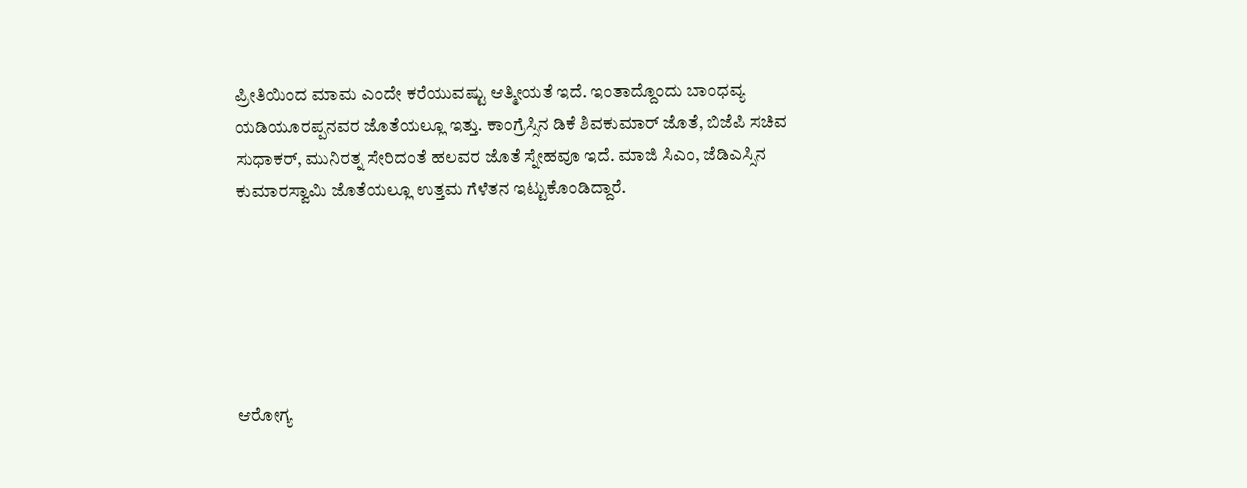ಪ್ರೀತಿಯಿಂದ ಮಾಮ ಎಂದೇ ಕರೆಯುವಷ್ಟು ಆತ್ಮೀಯತೆ ಇದೆ. ಇಂತಾದ್ದೊಂದು ಬಾಂಧವ್ಯ ಯಡಿಯೂರಪ್ಪನವರ ಜೊತೆಯಲ್ಲೂ ಇತ್ತು. ಕಾಂಗ್ರೆಸ್ಸಿನ ಡಿಕೆ ಶಿವಕುಮಾರ್ ಜೊತೆ, ಬಿಜೆಪಿ ಸಚಿವ ಸುಧಾಕರ್, ಮುನಿರತ್ನ ಸೇರಿದಂತೆ ಹಲವರ ಜೊತೆ ಸ್ನೇಹವೂ ಇದೆ. ಮಾಜಿ ಸಿಎಂ, ಜೆಡಿಎಸ್ಸಿನ ಕುಮಾರಸ್ವಾಮಿ ಜೊತೆಯಲ್ಲೂ ಉತ್ತಮ ಗೆಳೆತನ ಇಟ್ಟುಕೊಂಡಿದ್ದಾರೆ.






ಆರೋಗ್ಯ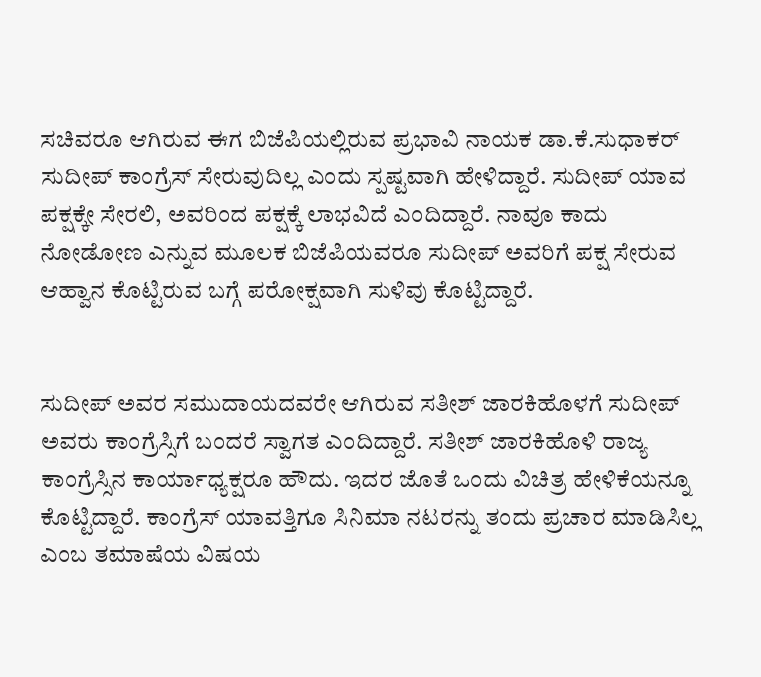ಸಚಿವರೂ ಆಗಿರುವ ಈಗ ಬಿಜೆಪಿಯಲ್ಲಿರುವ ಪ್ರಭಾವಿ ನಾಯಕ ಡಾ.ಕೆ.ಸುಧಾಕರ್ ಸುದೀಪ್ ಕಾಂಗ್ರೆಸ್ ಸೇರುವುದಿಲ್ಲ ಎಂದು ಸ್ಪಷ್ಟವಾಗಿ ಹೇಳಿದ್ದಾರೆ. ಸುದೀಪ್ ಯಾವ ಪಕ್ಷಕ್ಕೇ ಸೇರಲಿ, ಅವರಿಂದ ಪಕ್ಷಕ್ಕೆ ಲಾಭವಿದೆ ಎಂದಿದ್ದಾರೆ. ನಾವೂ ಕಾದು ನೋಡೋಣ ಎನ್ನುವ ಮೂಲಕ ಬಿಜೆಪಿಯವರೂ ಸುದೀಪ್ ಅವರಿಗೆ ಪಕ್ಷ ಸೇರುವ ಆಹ್ವಾನ ಕೊಟ್ಟಿರುವ ಬಗ್ಗೆ ಪರೋಕ್ಷವಾಗಿ ಸುಳಿವು ಕೊಟ್ಟಿದ್ದಾರೆ.


ಸುದೀಪ್ ಅವರ ಸಮುದಾಯದವರೇ ಆಗಿರುವ ಸತೀಶ್ ಜಾರಕಿಹೊಳಗೆ ಸುದೀಪ್ ಅವರು ಕಾಂಗ್ರೆಸ್ಸಿಗೆ ಬಂದರೆ ಸ್ವಾಗತ ಎಂದಿದ್ದಾರೆ. ಸತೀಶ್ ಜಾರಕಿಹೊಳಿ ರಾಜ್ಯ ಕಾಂಗ್ರೆಸ್ಸಿನ ಕಾರ್ಯಾಧ್ಯಕ್ಷರೂ ಹೌದು. ಇದರ ಜೊತೆ ಒಂದು ವಿಚಿತ್ರ ಹೇಳಿಕೆಯನ್ನೂ ಕೊಟ್ಟಿದ್ದಾರೆ. ಕಾಂಗ್ರೆಸ್ ಯಾವತ್ತಿಗೂ ಸಿನಿಮಾ ನಟರನ್ನು ತಂದು ಪ್ರಚಾರ ಮಾಡಿಸಿಲ್ಲ ಎಂಬ ತಮಾಷೆಯ ವಿಷಯ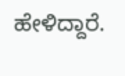ಹೇಳಿದ್ದಾರೆ.